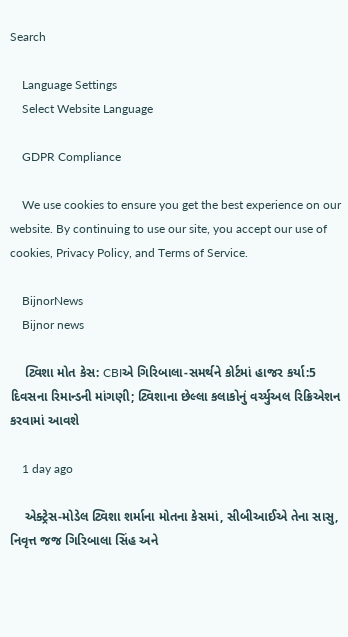Search

    Language Settings
    Select Website Language

    GDPR Compliance

    We use cookies to ensure you get the best experience on our website. By continuing to use our site, you accept our use of cookies, Privacy Policy, and Terms of Service.

    BijnorNews
    Bijnor news

    ટ્વિશા મોત કેસ: CBIએ ગિરિબાલા-સમર્થને કોર્ટમાં હાજર કર્યા:5 દિવસના રિમાન્ડની માંગણી; ટ્વિશાના છેલ્લા કલાકોનું વર્ચ્યુઅલ રિક્રિએશન કરવામાં આવશે

    1 day ago

    એક્ટ્રેસ-મોડેલ ટ્વિશા શર્માના મોતના કેસમાં, સીબીઆઈએ તેના સાસુ, નિવૃત્ત જજ ગિરિબાલા સિંહ અને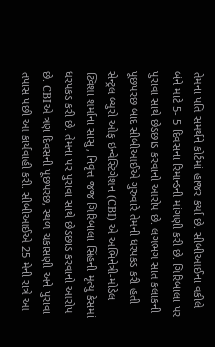તેમના પતિ સમર્થને કોર્ટમાં હાજર કર્યા છે. સીબીઆઈના વકીલે બંને માટે 5- 5 દિવસના રિમાન્ડની માંગણી કરી છે. ગિરિબાલા પર પુરાવા સાથે છેડછાડ કરવાનો આરોપ છે. લગભગ સાત કલાકની પૂછપરછ બાદ સીબીઆઈએ ગુરુવારે તેમની ધરપકડ કરી હતી સેન્ટ્રલ બ્યુરો ઓફ ઇન્વેસ્ટિગેશન (CBI) એ અભિનેત્રી-મોડેલ ટ્વિશા શર્માના સાસુ, નિવૃત્ત જજ ગિરિબાલા સિંહની મૃત્યુ કેસમાં ધરપકડ કરી છે. તેમના પર પુરાવા સાથે છેડછાડ કરવાનો આરોપ છે. CBIએ ત્રણ દિવસની પૂછપરછ, સ્થળ ચકાસણી અને પુરાવા તપાસ પછી આ કાર્યવાહી કરી. સીબીઆઈએ 25 મેની રાત્રે આ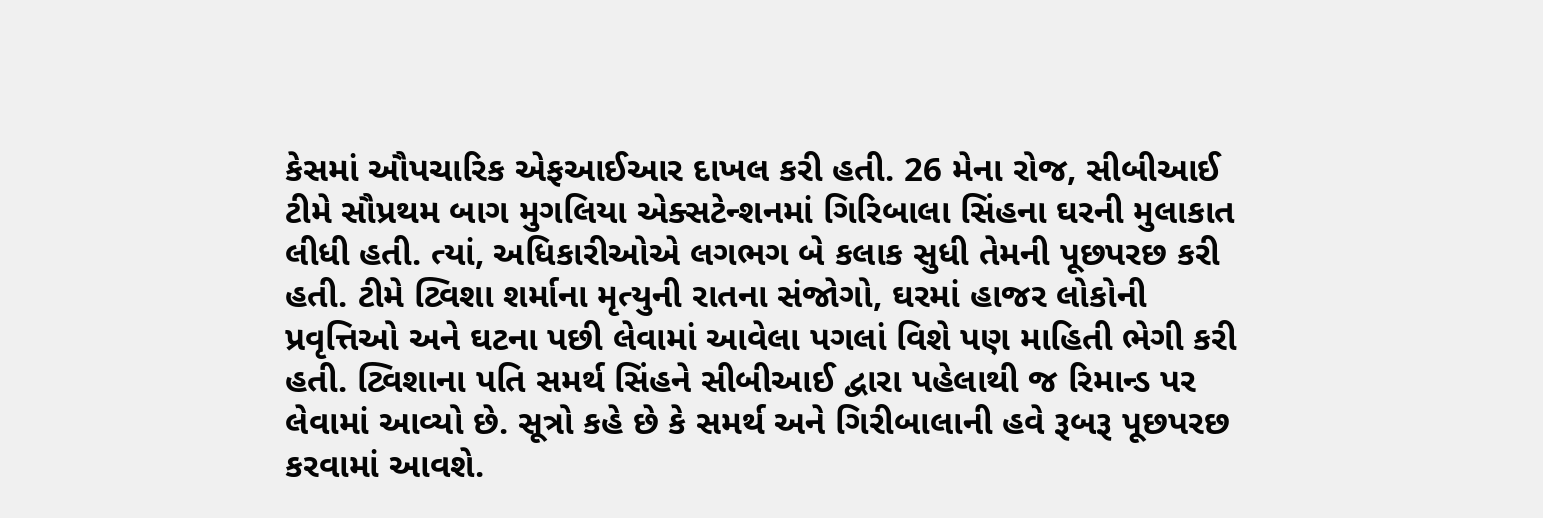કેસમાં ઔપચારિક એફઆઈઆર દાખલ કરી હતી. 26 મેના રોજ, સીબીઆઈ ટીમે સૌપ્રથમ બાગ મુગલિયા એક્સટેન્શનમાં ગિરિબાલા સિંહના ઘરની મુલાકાત લીધી હતી. ત્યાં, અધિકારીઓએ લગભગ બે કલાક સુધી તેમની પૂછપરછ કરી હતી. ટીમે ટ્વિશા શર્માના મૃત્યુની રાતના સંજોગો, ઘરમાં હાજર લોકોની પ્રવૃત્તિઓ અને ઘટના પછી લેવામાં આવેલા પગલાં વિશે પણ માહિતી ભેગી કરી હતી. ટ્વિશાના પતિ સમર્થ સિંહને સીબીઆઈ દ્વારા પહેલાથી જ રિમાન્ડ પર લેવામાં આવ્યો છે. સૂત્રો કહે છે કે સમર્થ અને ગિરીબાલાની હવે રૂબરૂ પૂછપરછ કરવામાં આવશે.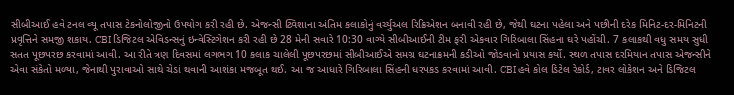સીબીઆઈ હવે ટનલ વ્યૂ તપાસ ટેકનોલોજીનો ઉપયોગ કરી રહી છે. એજન્સી ટ્વિશાના અંતિમ કલાકોનું વર્ચ્યુઅલ રિક્રિએશન બનાવી રહી છે, જેથી ઘટના પહેલા અને પછીની દરેક મિનિટ-દર-મિનિટની પ્રવૃત્તિને સમજી શકાય. CBI ડિજિટલ એવિડન્સનું ઇન્વેસ્ટિગેશન કરી રહી છે 28 મેની સવારે 10:30 વાગ્યે સીબીઆઈની ટીમ ફરી એકવાર ગિરિબાલા સિંહના ઘરે પહોંચી. 7 કલાકથી વધુ સમય સુધી સતત પૂછપરછ કરવામાં આવી. આ રીતે ત્રણ દિવસમાં લગભગ 10 કલાક ચાલેલી પૂછપરછમાં સીબીઆઈએ સમગ્ર ઘટનાક્રમની કડીઓ જોડવાનો પ્રયાસ કર્યો. સ્થળ તપાસ દરમિયાન તપાસ એજન્સીને એવા સંકેતો મળ્યા, જેનાથી પુરાવાઓ સાથે ચેડાં થવાની આશંકા મજબૂત થઈ. આ જ આધારે ગિરિબાલા સિંહની ધરપકડ કરવામાં આવી. CBI હવે કોલ ડિટેલ રેકોર્ડ, ટાવર લોકેશન અને ડિજિટલ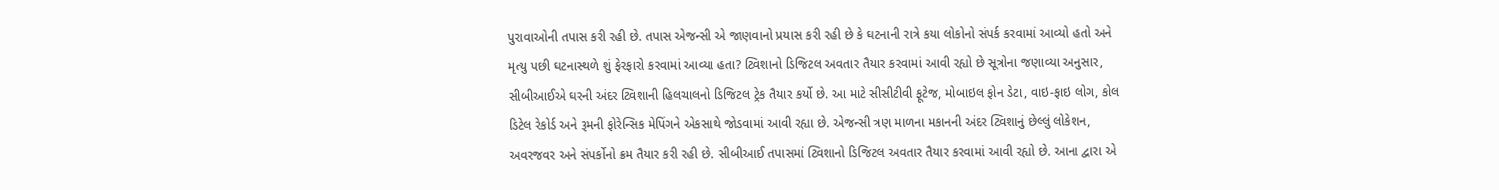પુરાવાઓની તપાસ કરી રહી છે. તપાસ એજન્સી એ જાણવાનો પ્રયાસ કરી રહી છે કે ઘટનાની રાત્રે કયા લોકોનો સંપર્ક કરવામાં આવ્યો હતો અને મૃત્યુ પછી ઘટનાસ્થળે શું ફેરફારો કરવામાં આવ્યા હતા? ટ્વિશાનો ડિજિટલ અવતાર તૈયાર કરવામાં આવી રહ્યો છે સૂત્રોના જણાવ્યા અનુસાર, સીબીઆઈએ ઘરની અંદર ટ્વિશાની હિલચાલનો ડિજિટલ ટ્રેક તૈયાર કર્યો છે. આ માટે સીસીટીવી ફૂટેજ, મોબાઇલ ફોન ડેટા, વાઇ-ફાઇ લોગ, કોલ ડિટેલ રેકોર્ડ અને રૂમની ફોરેન્સિક મેપિંગને એકસાથે જોડવામાં આવી રહ્યા છે. એજન્સી ત્રણ માળના મકાનની અંદર ટ્વિશાનું છેલ્લું લોકેશન, અવરજવર અને સંપર્કોનો ક્રમ તૈયાર કરી રહી છે. સીબીઆઈ તપાસમાં ટ્વિશાનો ડિજિટલ અવતાર તૈયાર કરવામાં આવી રહ્યો છે. આના દ્વારા એ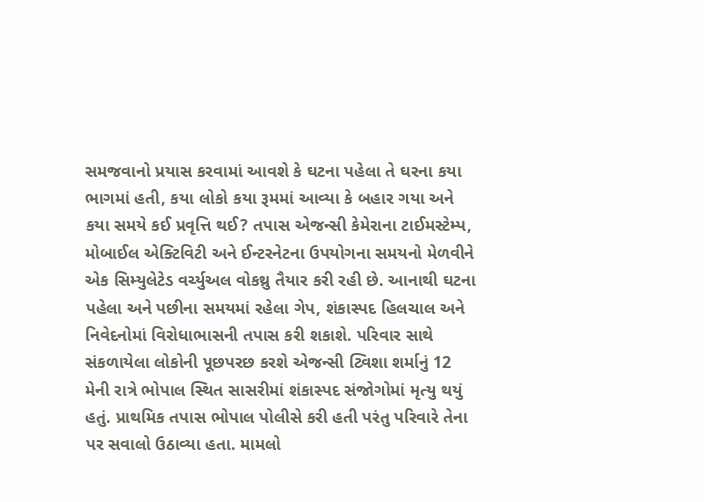સમજવાનો પ્રયાસ કરવામાં આવશે કે ઘટના પહેલા તે ઘરના કયા ભાગમાં હતી, કયા લોકો કયા રૂમમાં આવ્યા કે બહાર ગયા અને કયા સમયે કઈ પ્રવૃત્તિ થઈ? તપાસ એજન્સી કેમેરાના ટાઈમસ્ટેમ્પ, મોબાઈલ એક્ટિવિટી અને ઈન્ટરનેટના ઉપયોગના સમયનો મેળવીને એક સિમ્યુલેટેડ વર્ચ્યુઅલ વોકથ્રુ તૈયાર કરી રહી છે. આનાથી ઘટના પહેલા અને પછીના સમયમાં રહેલા ગેપ, શંકાસ્પદ હિલચાલ અને નિવેદનોમાં વિરોધાભાસની તપાસ કરી શકાશે. પરિવાર સાથે સંકળાયેલા લોકોની પૂછપરછ કરશે એજન્સી ટ્વિશા શર્માનું 12 મેની રાત્રે ભોપાલ સ્થિત સાસરીમાં શંકાસ્પદ સંજોગોમાં મૃત્યુ થયું હતું. પ્રાથમિક તપાસ ભોપાલ પોલીસે કરી હતી પરંતુ પરિવારે તેના પર સવાલો ઉઠાવ્યા હતા. મામલો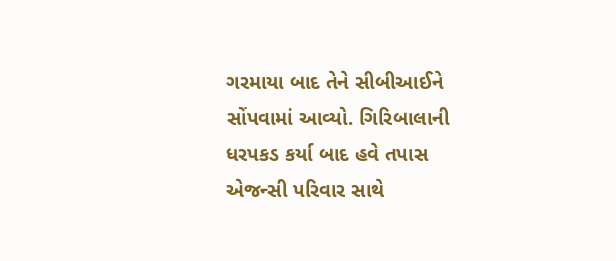ગરમાયા બાદ તેને સીબીઆઈને સોંપવામાં આવ્યો. ગિરિબાલાની ધરપકડ કર્યા બાદ હવે તપાસ એજન્સી પરિવાર સાથે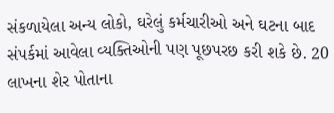સંકળાયેલા અન્ય લોકો, ઘરેલું કર્મચારીઓ અને ઘટના બાદ સંપર્કમાં આવેલા વ્યક્તિઓની પણ પૂછપરછ કરી શકે છે. 20 લાખના શેર પોતાના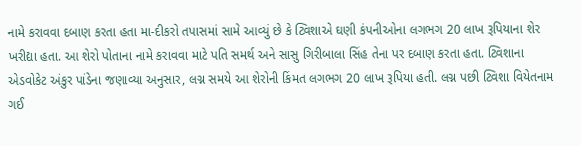નામે કરાવવા દબાણ કરતા હતા મા-દીકરો તપાસમાં સામે આવ્યું છે કે ટ્વિશાએ ઘણી કંપનીઓના લગભગ 20 લાખ રૂપિયાના શેર ખરીદ્યા હતા. આ શેરો પોતાના નામે કરાવવા માટે પતિ સમર્થ અને સાસુ ગિરીબાલા સિંહ તેના પર દબાણ કરતા હતા. ટ્વિશાના એડવોકેટ અંકુર પાંડેના જણાવ્યા અનુસાર, લગ્ન સમયે આ શેરોની કિંમત લગભગ 20 લાખ રૂપિયા હતી. લગ્ન પછી ટ્વિશા વિયેતનામ ગઈ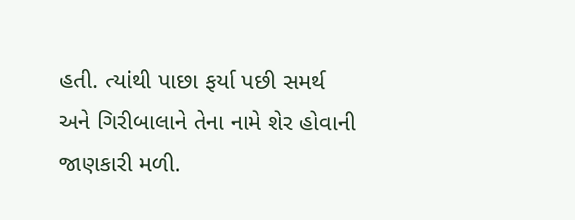હતી. ત્યાંથી પાછા ફર્યા પછી સમર્થ અને ગિરીબાલાને તેના નામે શેર હોવાની જાણકારી મળી.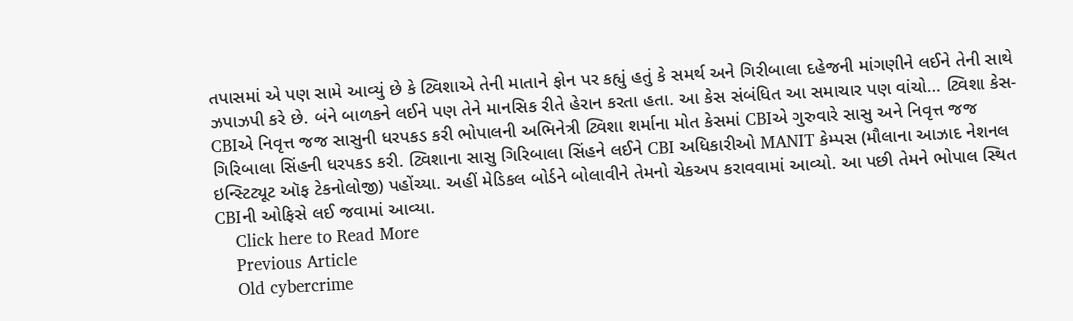તપાસમાં એ પણ સામે આવ્યું છે કે ટ્વિશાએ તેની માતાને ફોન પર કહ્યું હતું કે સમર્થ અને ગિરીબાલા દહેજની માંગણીને લઈને તેની સાથે ઝપાઝપી કરે છે. બંને બાળકને લઈને પણ તેને માનસિક રીતે હેરાન કરતા હતા. આ કેસ સંબંધિત આ સમાચાર પણ વાંચો… ટ્વિશા કેસ- CBIએ નિવૃત્ત જજ સાસુની ધરપકડ કરી ભોપાલની અભિનેત્રી ટ્વિશા શર્માના મોત કેસમાં CBIએ ગુરુવારે સાસુ અને નિવૃત્ત જજ ગિરિબાલા સિંહની ધરપકડ કરી. ટ્વિશાના સાસુ ગિરિબાલા સિંહને લઈને CBI અધિકારીઓ MANIT કેમ્પસ (મૌલાના આઝાદ નેશનલ ઇન્સ્ટિટ્યૂટ ઑફ ટેકનોલોજી) પહોંચ્યા. અહીં મેડિકલ બોર્ડને બોલાવીને તેમનો ચેકઅપ કરાવવામાં આવ્યો. આ પછી તેમને ભોપાલ સ્થિત CBIની ઓફિસે લઈ જવામાં આવ્યા.
    Click here to Read More
    Previous Article
    Old cybercrime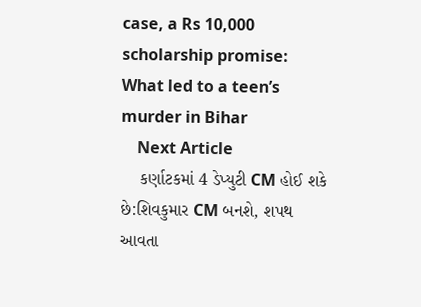case, a Rs 10,000 scholarship promise: What led to a teen’s murder in Bihar
    Next Article
    કર્ણાટકમાં 4 ડેપ્યુટી CM હોઈ શકે છે:શિવકુમાર CM બનશે, શપથ આવતા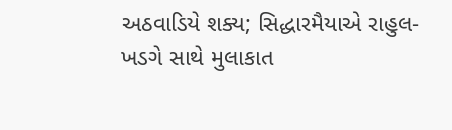અઠવાડિયે શક્ય; સિદ્ધારમૈયાએ રાહુલ-ખડગે સાથે મુલાકાત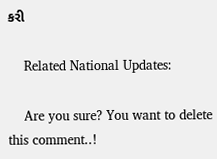કરી

    Related National Updates:

    Are you sure? You want to delete this comment..!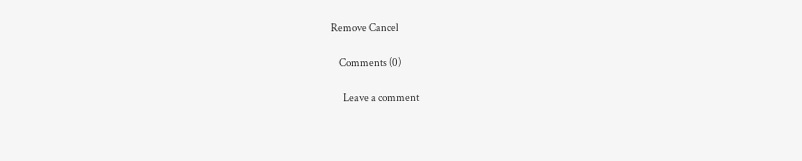Remove Cancel

    Comments (0)

      Leave a comment